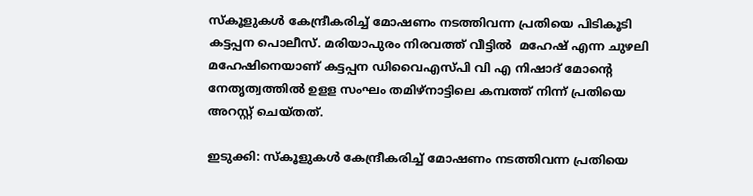സ്കൂളുകൾ കേന്ദ്രീകരിച്ച് മോഷണം നടത്തിവന്ന പ്രതിയെ പിടികൂടി കട്ടപ്പന പൊലീസ്. മരിയാപുരം നിരവത്ത് വീട്ടിൽ  മഹേഷ് എന്ന ചുഴലി മഹേഷിനെയാണ് കട്ടപ്പന ഡിവൈഎസ്പി വി എ നിഷാദ് മോന്റെ നേതൃത്വത്തിൽ ഉളള സംഘം തമിഴ്നാട്ടിലെ കമ്പത്ത് നിന്ന് പ്രതിയെ അറസ്റ്റ് ചെയ്തത്.

ഇടുക്കി: സ്കൂളുകൾ കേന്ദ്രീകരിച്ച് മോഷണം നടത്തിവന്ന പ്രതിയെ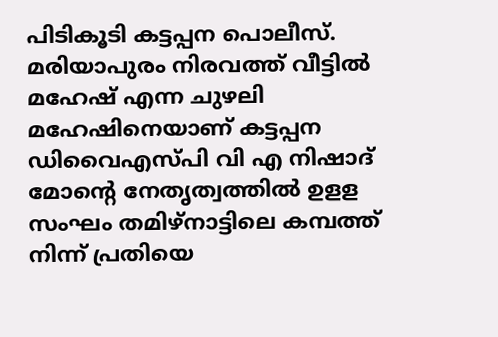പിടികൂടി കട്ടപ്പന പൊലീസ്. മരിയാപുരം നിരവത്ത് വീട്ടിൽ മഹേഷ് എന്ന ചുഴലി മഹേഷിനെയാണ് കട്ടപ്പന ഡിവൈഎസ്പി വി എ നിഷാദ് മോന്റെ നേതൃത്വത്തിൽ ഉളള സംഘം തമിഴ്നാട്ടിലെ കമ്പത്ത് നിന്ന് പ്രതിയെ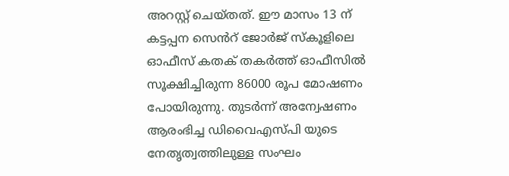അറസ്റ്റ് ചെയ്തത്. ഈ മാസം 13 ന് കട്ടപ്പന സെൻറ് ജോർജ് സ്കൂളിലെ ഓഫീസ് കതക് തകർത്ത് ഓഫീസിൽ സൂക്ഷിച്ചിരുന്ന 86000 രൂപ മോഷണം പോയിരുന്നു. തുടർന്ന് അന്വേഷണം ആരംഭിച്ച ഡിവൈഎസ്പി യുടെ നേതൃത്വത്തിലുള്ള സംഘം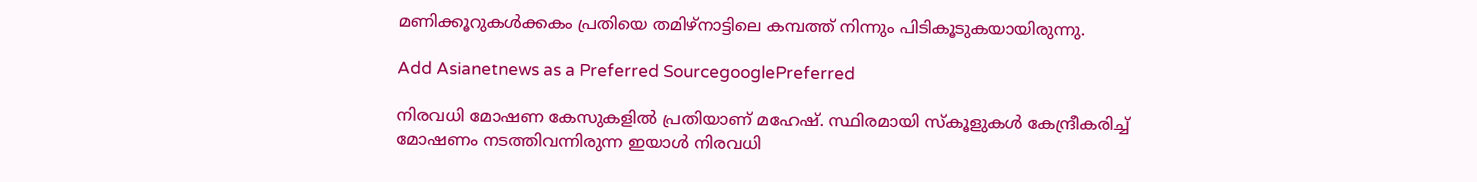മണിക്കൂറുകൾക്കകം പ്രതിയെ തമിഴ്നാട്ടിലെ കമ്പത്ത് നിന്നും പിടികൂടുകയായിരുന്നു.

Add Asianetnews as a Preferred SourcegooglePreferred

നിരവധി മോഷണ കേസുകളിൽ പ്രതിയാണ് മഹേഷ്. സ്ഥിരമായി സ്കൂളുകൾ കേന്ദ്രീകരിച്ച് മോഷണം നടത്തിവന്നിരുന്ന ഇയാൾ നിരവധി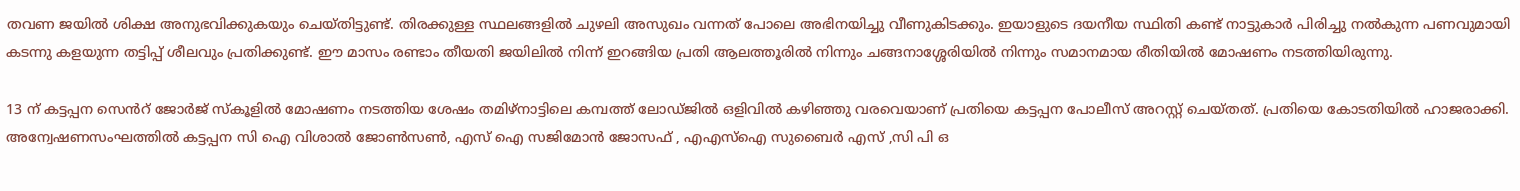തവണ ജയിൽ ശിക്ഷ അനുഭവിക്കുകയും ചെയ്തിട്ടുണ്ട്. തിരക്കുള്ള സ്ഥലങ്ങളിൽ ചുഴലി അസുഖം വന്നത് പോലെ അഭിനയിച്ചു വീണുകിടക്കും. ഇയാളുടെ ദയനീയ സ്ഥിതി കണ്ട് നാട്ടുകാർ പിരിച്ചു നൽകുന്ന പണവുമായി കടന്നു കളയുന്ന തട്ടിപ്പ് ശീലവും പ്രതിക്കുണ്ട്. ഈ മാസം രണ്ടാം തീയതി ജയിലിൽ നിന്ന് ഇറങ്ങിയ പ്രതി ആലത്തൂരിൽ നിന്നും ചങ്ങനാശ്ശേരിയിൽ നിന്നും സമാനമായ രീതിയിൽ മോഷണം നടത്തിയിരുന്നു.

13 ന് കട്ടപ്പന സെൻറ് ജോർജ് സ്കൂളിൽ മോഷണം നടത്തിയ ശേഷം തമിഴ്നാട്ടിലെ കമ്പത്ത് ലോഡ്ജിൽ ഒളിവിൽ കഴിഞ്ഞു വരവെയാണ് പ്രതിയെ കട്ടപ്പന പോലീസ് അറസ്റ്റ് ചെയ്തത്. പ്രതിയെ കോടതിയിൽ ഹാജരാക്കി. അന്വേഷണസംഘത്തിൽ കട്ടപ്പന സി ഐ വിശാൽ ജോൺസൺ, എസ് ഐ സജിമോൻ ജോസഫ് , എഎസ്ഐ സുബൈർ എസ് ,സി പി ഒ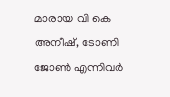മാരായ വി കെ അനീഷ്, ടോണി ജോൺ എന്നിവർ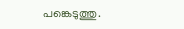പങ്കെടുത്തു.